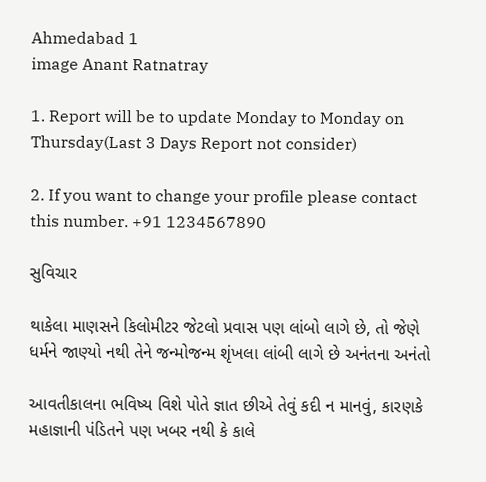Ahmedabad 1
image Anant Ratnatray

1. Report will be to update Monday to Monday on Thursday(Last 3 Days Report not consider)

2. If you want to change your profile please contact this number. +91 1234567890

સુવિચાર

થાકેલા માણસને કિલોમીટર જેટલો પ્રવાસ પણ લાંબો લાગે છે, તો જેણે ધર્મને જાણ્યો નથી તેને જન્મોજન્મ શૃંખલા લાંબી લાગે છે અનંતના અનંતો

આવતીકાલના ભવિષ્ય વિશે પોતે જ્ઞાત છીએ તેવું કદી ન માનવું, કારણકે મહાજ્ઞાની પંડિતને પણ ખબર નથી કે કાલે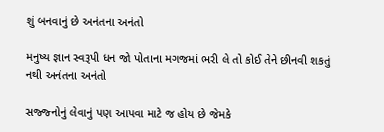શું બનવાનું છે અનંતના અનંતો

મનુષ્ય જ્ઞાન સ્વરૂપી ધન જો પોતાના મગજમાં ભરી લે તો કોઈ તેને છીનવી શકતું નથી અનંતના અનંતો

સજ્જ્નોનું લેવાનું પણ આપવા માટે જ હોય છે જેમકે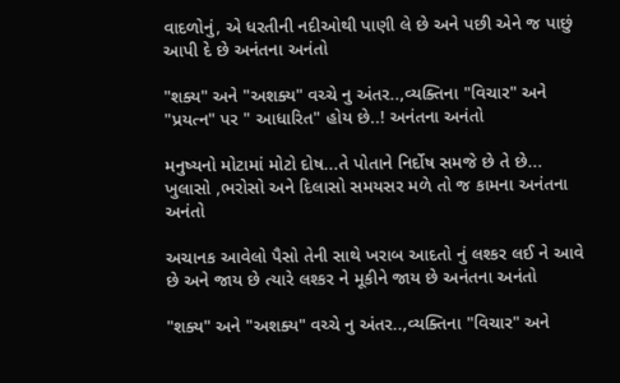વાદળોનું, એ ધરતીની નદીઓથી પાણી લે છે અને પછી એને જ પાછું આપી દે છે અનંતના અનંતો

"શક્ય" અને "અશક્ય" વચ્ચે નુ અંતર..,વ્યક્તિના "વિચાર" અને "પ્રયત્ન" પર " આધારિત" હોય છે..! અનંતના અનંતો

મનુષ્‍યનો મોટામાં મોટો દોષ...તે પોતાને નિર્દોષ સમજે છે તે છે... ખુલાસો ,ભરોસો અને દિલાસો સમયસર મળે તો જ કામના અનંતના અનંતો

અચાનક આવેલો પૈસો તેની સાથે ખરાબ આદતો નું લશ્કર લઈ ને આવે છે અને જાય છે ત્યારે લશ્કર ને મૂકીને જાય છે અનંતના અનંતો

"શક્ય" અને "અશક્ય" વચ્ચે નુ અંતર..,વ્યક્તિના "વિચાર" અને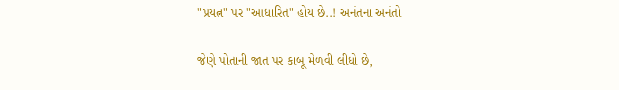"પ્રયત્ન" પર "આધારિત" હોય છે..! અનંતના અનંતો

જેણે પોતાની જાત પર કાબૂ મેળવી લીધો છે,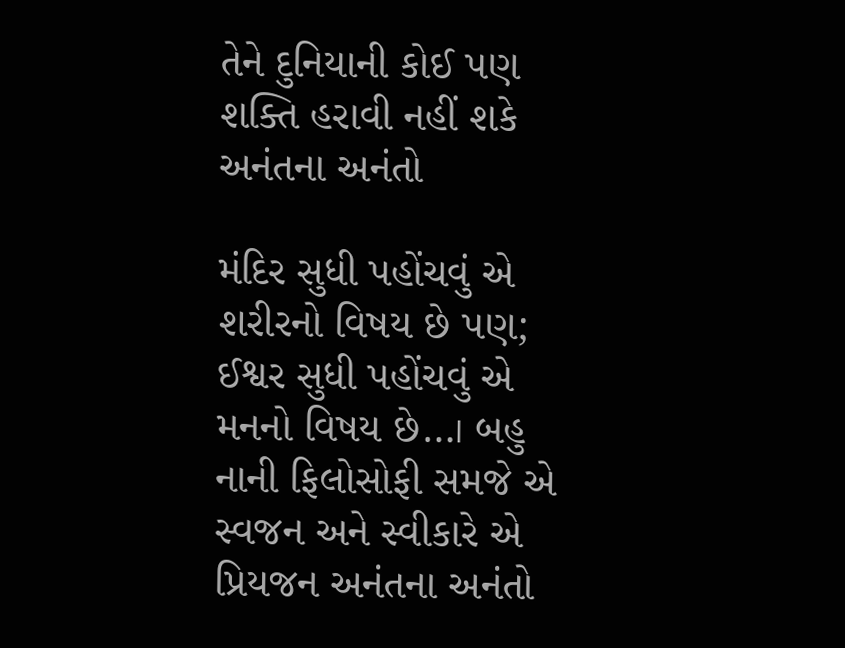તેને દુનિયાની કોઈ પણ શક્તિ હરાવી નહીં શકે અનંતના અનંતો

મંદિર સુધી પહોંચવું એ શરીરનો વિષય છે પણ; ઈશ્વર સુધી પહોંચવું એ મનનો વિષય છે…। બહુ નાની ફિલોસોફી સમજે એ સ્વજન અને સ્વીકારે એ પ્રિયજન અનંતના અનંતો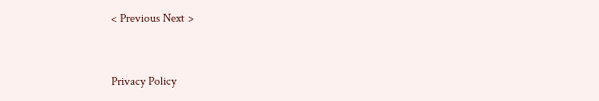< Previous Next >


Privacy Policy